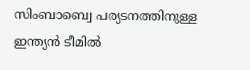സിംബാബ്വെ പര്യടനത്തിനുള്ള ഇന്ത്യൻ ടീമിൽ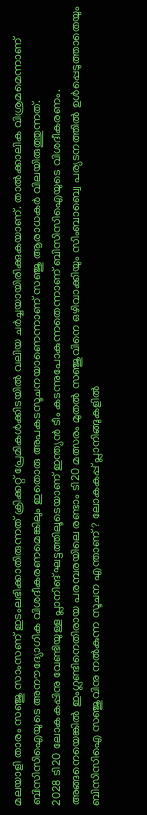മലയാളി താരം സഞ്ജു സാംസണ് ഇടംലഭിക്കാതിരുന്നത് ക്രിക്കറ്റ് പ്രേമികൾക്കിടയിൽ വലിയ ചർച്ചയായിരിക്കുകയാണ്. താൽക്കാലിക വിശ്രമമെന്നാണ് ബിസിസിഐയുടെ അനൗദ്യോഗിക വിശദീകരണമെങ്കിലും ഇതൊരു അപകടസൂചനയാണെന്നാണ് സഞ്ജു ആരാധകർ വിലയിരുത്തുന്നത്.
2028 ടി20 ലോകകപ്പിനു വേണ്ടിയുള്ള പ്ലാനിങ് ഘട്ടത്തിലൂടെയാണ് ഇന്ത്യൻ ടീം കടന്നുപോകുന്നതെന്നാണ് ബിസിസിഐയുടെ വിശദീകരണം. അങ്ങനെയെങ്കിൽ ഇംഗ്ലണ്ടിനെതിരായ പരമ്പരയിലെ രണ്ടാം ടി20 മത്സരം മുതൽ സഞ്ജുവിനെ ഒഴിവാക്കിയും സിംബാബ്വെ പര്യടനത്തിൽ ഉൾപ്പെടുത്താതെയും ബിസിസിഐ സഞ്ജുവിനു നൽകുന്ന സൂചന എന്താണ്? ലോകകപ്പ് പ്ലാനിങ്ങുകളിൽ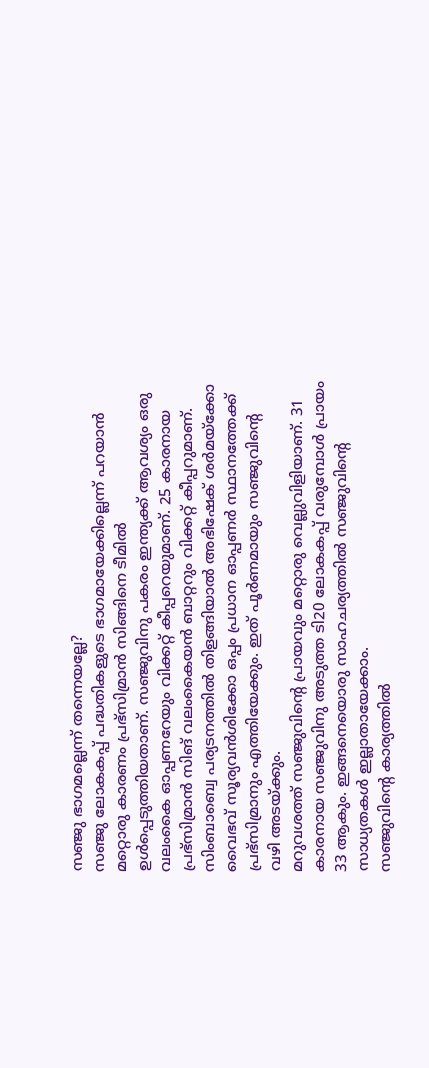സഞ്ജു ഭാഗമല്ലെന്ന് തന്നെയല്ലേ?
സഞ്ജു ലോകകപ്പ് പദ്ധതികളുടെ ഭാഗമായേക്കില്ലെന്ന് പറയാൻ മറ്റൊരു കാരണം പ്രഭ്സിമ്രാൻ സിങ്ങിനെ ടീമിൽ ഉൾപ്പെടുത്തിയതാണ്. സഞ്ജുവിനു പകരം ഇന്ത്യക്ക് ആവശ്യം ഒരു വലംകൈ ഓപ്പണറേയും വിക്കറ്റ് കീപ്പറെയുമാണ്. 25 കാരനായ പ്രഭ്സിമ്രാൻ സിങ് വലംകൈയൻ ബാറ്ററും വിക്കറ്റ് കീപ്പറുമാണ്. സിംബാബ്വെ പര്യടനത്തിൽ തിളങ്ങിയാൽ അഭിഷേക് ശർമയ്ക്കോ വൈഭവ് സൂര്യവൻശിക്കോ ഒപ്പം പ്രധാന ഓപ്പണർ സ്ഥാനത്തേക്ക് പ്രഭ്സിമ്രാനും എത്തിയേക്കും. ഇത് പൂർണമായും സഞ്ജുവിന്റെ വഴി അടയ്ക്കും.
മറുവശത്ത് സഞ്ജുവിന്റെ പ്രായവും മറ്റൊരു വെല്ലുവിളിയാണ്. 31 കാരനായ സഞ്ജുവിനു അടുത്ത ടി20 ലോകകപ്പ് വരുമ്പോൾ പ്രായം 33 ആകും. ഇങ്ങനെയൊരു സാഹചര്യത്തിൽ സഞ്ജുവിന്റെ സാധ്യതകൾ ഇല്ലാതായേക്കാം.
സഞ്ജുവിന്റെ കാര്യത്തിൽ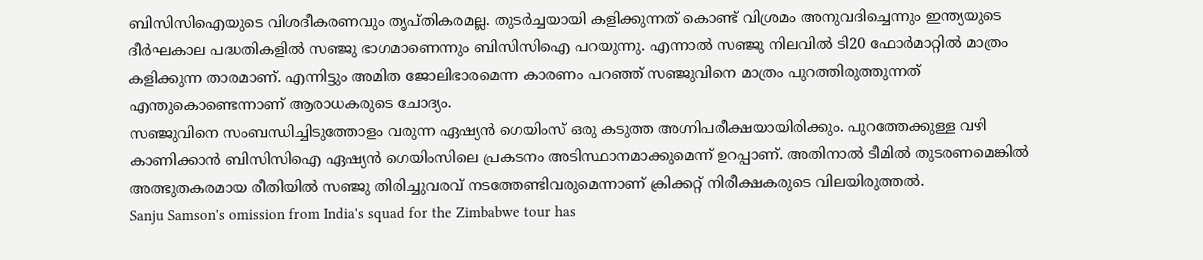ബിസിസിഐയുടെ വിശദീകരണവും തൃപ്തികരമല്ല. തുടർച്ചയായി കളിക്കുന്നത് കൊണ്ട് വിശ്രമം അനുവദിച്ചെന്നും ഇന്ത്യയുടെ ദീർഘകാല പദ്ധതികളിൽ സഞ്ജു ഭാഗമാണെന്നും ബിസിസിഐ പറയുന്നു. എന്നാൽ സഞ്ജു നിലവിൽ ടി20 ഫോർമാറ്റിൽ മാത്രം കളിക്കുന്ന താരമാണ്. എന്നിട്ടും അമിത ജോലിഭാരമെന്ന കാരണം പറഞ്ഞ് സഞ്ജുവിനെ മാത്രം പുറത്തിരുത്തുന്നത് എന്തുകൊണ്ടെന്നാണ് ആരാധകരുടെ ചോദ്യം.
സഞ്ജുവിനെ സംബന്ധിച്ചിടുത്തോളം വരുന്ന ഏഷ്യൻ ഗെയിംസ് ഒരു കടുത്ത അഗ്നിപരീക്ഷയായിരിക്കും. പുറത്തേക്കുള്ള വഴി കാണിക്കാൻ ബിസിസിഐ ഏഷ്യൻ ഗെയിംസിലെ പ്രകടനം അടിസ്ഥാനമാക്കുമെന്ന് ഉറപ്പാണ്. അതിനാൽ ടീമിൽ തുടരണമെങ്കിൽ അത്ഭുതകരമായ രീതിയിൽ സഞ്ജു തിരിച്ചുവരവ് നടത്തേണ്ടിവരുമെന്നാണ് ക്രിക്കറ്റ് നിരീക്ഷകരുടെ വിലയിരുത്തൽ.
Sanju Samson's omission from India's squad for the Zimbabwe tour has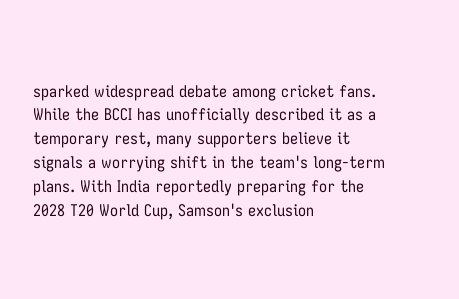sparked widespread debate among cricket fans. While the BCCI has unofficially described it as a temporary rest, many supporters believe it signals a worrying shift in the team's long-term plans. With India reportedly preparing for the 2028 T20 World Cup, Samson's exclusion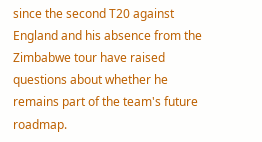since the second T20 against England and his absence from the Zimbabwe tour have raised questions about whether he remains part of the team's future roadmap.